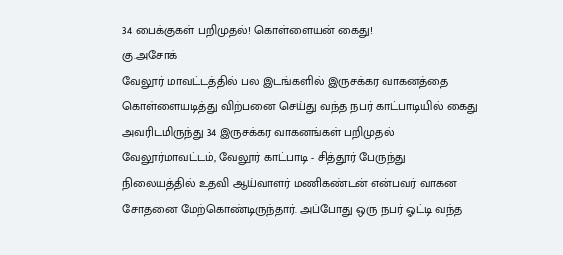34 பைக்குகள் பறிமுதல்! கொள்ளையன் கைது!
கு.அசோக்
வேலூர் மாவட்டத்தில் பல இடங்களில் இருசக்கர வாகனத்தை கொள்ளையடித்து விற்பனை செய்து வந்த நபர் காட்பாடியில் கைது அவரிடமிருந்து 34 இருசக்கர வாகனங்கள் பறிமுதல்
வேலூர்மாவட்டம், வேலூர் காட்பாடி - சித்தூர் பேருந்து நிலையத்தில் உதவி ஆய்வாளர் மணிகண்டன் என்பவர் வாகன சோதனை மேற்கொண்டிருந்தார். அப்போது ஒரு நபர் ஓட்டி வந்த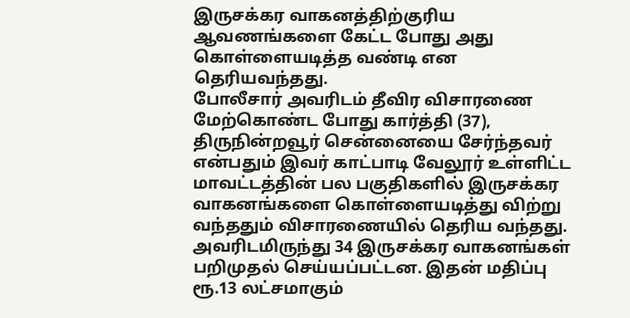இருசக்கர வாகனத்திற்குரிய ஆவணங்களை கேட்ட போது அது கொள்ளையடித்த வண்டி என தெரியவந்தது.
போலீசார் அவரிடம் தீவிர விசாரணை மேற்கொண்ட போது கார்த்தி (37), திருநின்றவூர் சென்னையை சேர்ந்தவர் என்பதும் இவர் காட்பாடி வேலூர் உள்ளிட்ட மாவட்டத்தின் பல பகுதிகளில் இருசக்கர வாகனங்களை கொள்ளையடித்து விற்று வந்ததும் விசாரணையில் தெரிய வந்தது.
அவரிடமிருந்து 34 இருசக்கர வாகனங்கள் பறிமுதல் செய்யப்பட்டன. இதன் மதிப்பு ரூ.13 லட்சமாகும்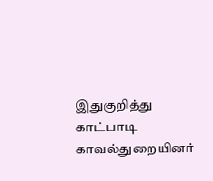இதுகுறித்து காட்பாடி காவல்துறையினர்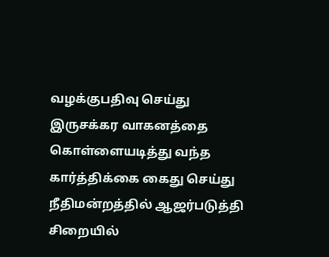வழக்குபதிவு செய்து இருசக்கர வாகனத்தை கொள்ளையடித்து வந்த கார்த்திக்கை கைது செய்து நீதிமன்றத்தில் ஆஜர்படுத்தி சிறையில்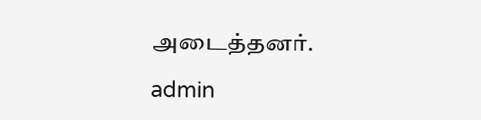அடைத்தனர்.

admin